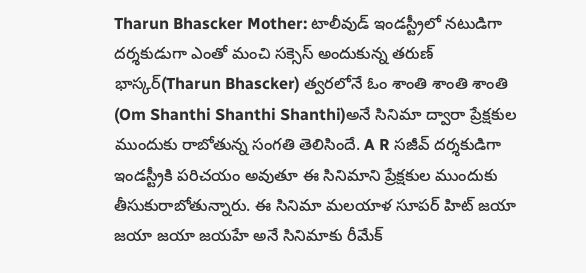Tharun Bhascker Mother: టాలీవుడ్ ఇండస్ట్రీలో నటుడిగా దర్శకుడుగా ఎంతో మంచి సక్సెస్ అందుకున్న తరుణ్ భాస్కర్(Tharun Bhascker) త్వరలోనే ఓం శాంతి శాంతి శాంతి (Om Shanthi Shanthi Shanthi)అనే సినిమా ద్వారా ప్రేక్షకుల ముందుకు రాబోతున్న సంగతి తెలిసిందే. A R సజీవ్ దర్శకుడిగా ఇండస్ట్రీకి పరిచయం అవుతూ ఈ సినిమాని ప్రేక్షకుల ముందుకు తీసుకురాబోతున్నారు. ఈ సినిమా మలయాళ సూపర్ హిట్ జయా జయా జయా జయహే అనే సినిమాకు రీమేక్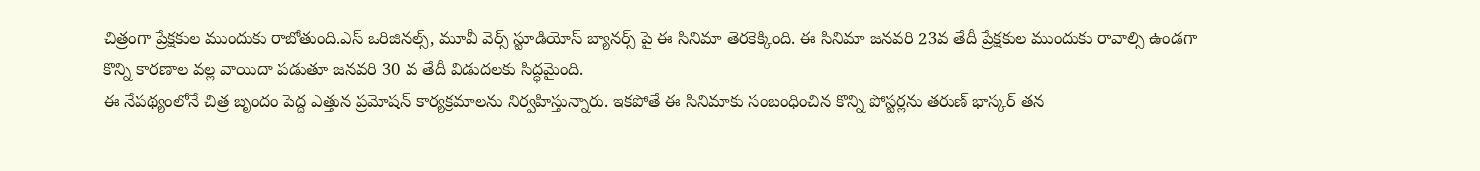చిత్రంగా ప్రేక్షకుల ముందుకు రాబోతుంది.ఎస్ ఒరిజినల్స్, మూవీ వెర్స్ స్టూడియోస్ బ్యానర్స్ పై ఈ సినిమా తెరకెక్కింది. ఈ సినిమా జనవరి 23వ తేదీ ప్రేక్షకుల ముందుకు రావాల్సి ఉండగా కొన్ని కారణాల వల్ల వాయిదా పడుతూ జనవరి 30 వ తేదీ విడుదలకు సిద్ధమైంది.
ఈ నేపథ్యంలోనే చిత్ర బృందం పెద్ద ఎత్తున ప్రమోషన్ కార్యక్రమాలను నిర్వహిస్తున్నారు. ఇకపోతే ఈ సినిమాకు సంబంధించిన కొన్ని పోస్టర్లను తరుణ్ భాస్కర్ తన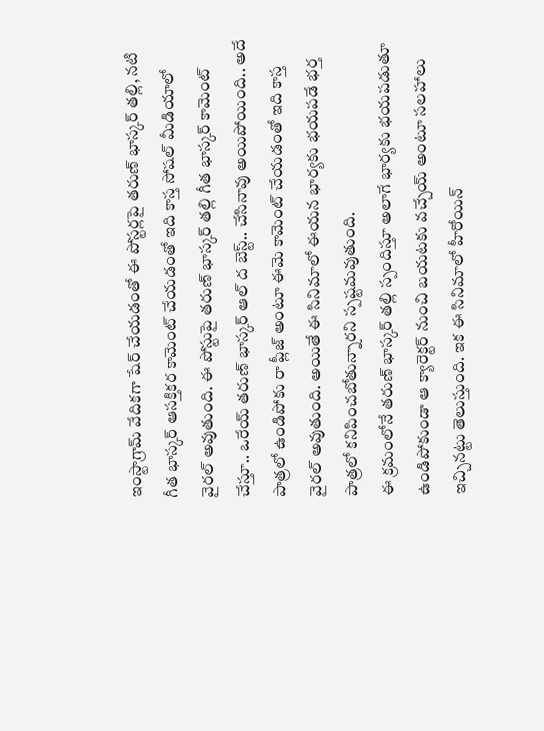ఇంస్టాగ్రామ్ వేదికగా షేర్ చేయడంతో ఈ పోస్టర్లపై తరుణ్ భాస్కర్ తల్లి, నటి గీత భాస్కర్ ఆసక్తికర కామెంట్ చేయడంతో ఇది కాస్త సోషల్ మీడియాలో వైరల్ అవుతుంది. ఈ పోస్టుపై తరుణ్ భాస్కర్ తల్లి గీత భాస్కర్ కామెంట్ చేస్తూ.. ఒరేయ్ తరుణ్ భాస్కర్ ఆల్ ద బెస్ట్.. చేసినావు అయిపోయింది.. అదే పాత్రలో ఉండిపోకు రా ప్లీజ్ అంటూ ఈమె కామెంట్ చేయడంతో ఇది కాస్త వైరల్ అవుతుంది. అయితే ఈ సినిమాలో ఈయన భార్యకు భయపడే భర్త పాత్రలో కనిపించబోతున్నారని స్పష్టమవుతుంది.
ఈ క్రమంలోనే తరుణ్ భాస్కర్ తల్లి స్పందిస్తూ అలాగే భార్యకు భయపడుతూ ఉండిపోకుండా ఆ క్యారెక్టర్ నుంచి బయటకు వచ్చేయ్ అంటూ సలహాలు ఇచ్చినట్టు తెలుస్తుంది. ఇక ఈ సినిమాలో హీరోయిన్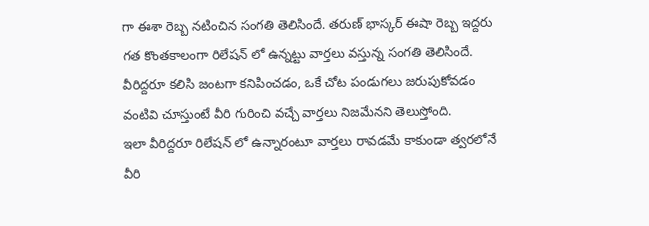గా ఈశా రెబ్బ నటించిన సంగతి తెలిసిందే. తరుణ్ భాస్కర్ ఈషా రెబ్బ ఇద్దరు గత కొంతకాలంగా రిలేషన్ లో ఉన్నట్టు వార్తలు వస్తున్న సంగతి తెలిసిందే. వీరిద్దరూ కలిసి జంటగా కనిపించడం, ఒకే చోట పండుగలు జరుపుకోవడం వంటివి చూస్తుంటే వీరి గురించి వచ్చే వార్తలు నిజమేనని తెలుస్తోంది.
ఇలా వీరిద్దరూ రిలేషన్ లో ఉన్నారంటూ వార్తలు రావడమే కాకుండా త్వరలోనే వీరి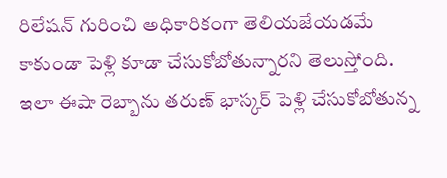రిలేషన్ గురించి అధికారికంగా తెలియజేయడమే కాకుండా పెళ్లి కూడా చేసుకోబోతున్నారని తెలుస్తోంది. ఇలా ఈషా రెబ్బాను తరుణ్ భాస్కర్ పెళ్లి చేసుకోబోతున్న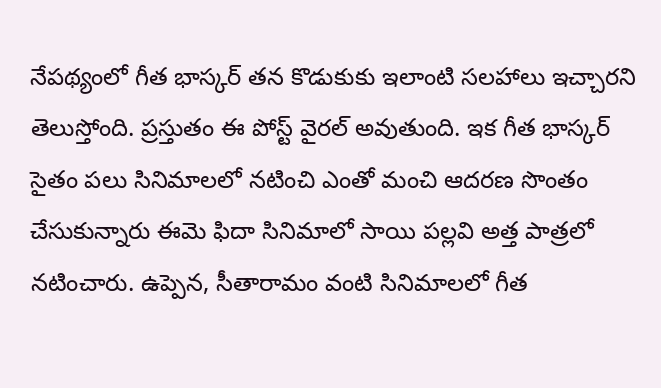నేపథ్యంలో గీత భాస్కర్ తన కొడుకుకు ఇలాంటి సలహాలు ఇచ్చారని తెలుస్తోంది. ప్రస్తుతం ఈ పోస్ట్ వైరల్ అవుతుంది. ఇక గీత భాస్కర్ సైతం పలు సినిమాలలో నటించి ఎంతో మంచి ఆదరణ సొంతం చేసుకున్నారు ఈమె ఫిదా సినిమాలో సాయి పల్లవి అత్త పాత్రలో నటించారు. ఉప్పెన, సీతారామం వంటి సినిమాలలో గీత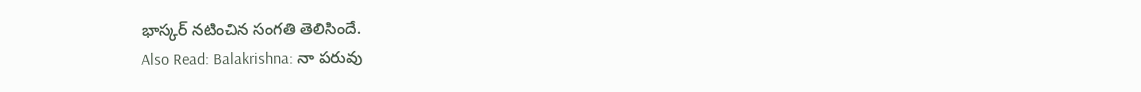భాస్కర్ నటించిన సంగతి తెలిసిందే.
Also Read: Balakrishna: నా పరువు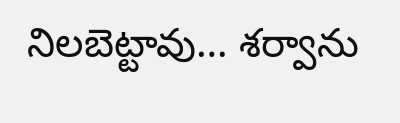నిలబెట్టావు… శర్వాను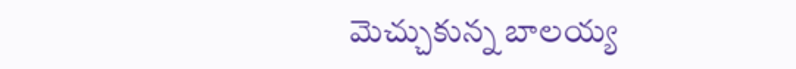మెచ్చుకున్న బాలయ్య